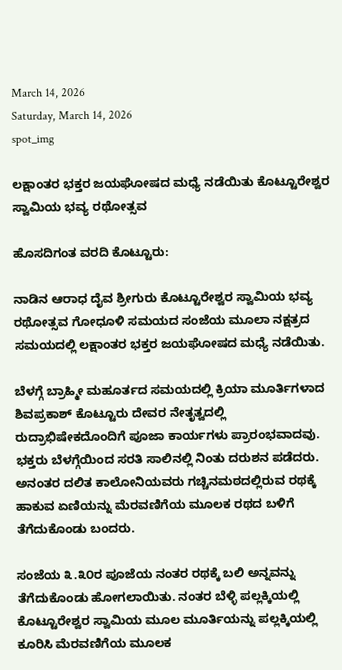March 14, 2026
Saturday, March 14, 2026
spot_img

ಲಕ್ಷಾಂತರ ಭಕ್ತರ ಜಯಘೋಷದ ಮಧ್ಯೆ ನಡೆಯಿತು ಕೊಟ್ಟೂರೇಶ್ವರ ಸ್ವಾಮಿಯ ಭವ್ಯ ರಥೋತ್ಸವ

ಹೊಸದಿಗಂತ ವರದಿ ಕೊಟ್ಟೂರು:

ನಾಡಿನ ಆರಾಧ ದೈವ ಶ್ರೀಗುರು ಕೊಟ್ಟೂರೇಶ್ವರ ಸ್ವಾಮಿಯ ಭವ್ಯ ರಥೋತ್ಸವ ಗೋಧೂಳಿ ಸಮಯದ ಸಂಜೆಯ ಮೂಲಾ ನಕ್ಷತ್ರದ ಸಮಯದಲ್ಲಿ ಲಕ್ಷಾಂತರ ಭಕ್ತರ ಜಯಘೋಷದ ಮಧ್ಯೆ ನಡೆಯಿತು.

ಬೆಳಗ್ಗೆ ಬ್ರಾಹ್ಮೀ ಮಹೂರ್ತದ ಸಮಯದಲ್ಲಿ ಕ್ರಿಯಾ ಮೂರ್ತಿಗಳಾದ ಶಿವಪ್ರಕಾಶ್ ಕೊಟ್ಟೂರು ದೇವರ ನೇತೃತ್ವದಲ್ಲಿ ರುದ್ರಾಭಿಷೇಕದೊಂದಿಗೆ ಪೂಜಾ ಕಾರ್ಯಗಳು ಪ್ರಾರಂಭವಾದವು. ಭಕ್ತರು ಬೆಳಗ್ಗೆಯಿಂದ ಸರತಿ ಸಾಲಿನಲ್ಲಿ ನಿಂತು ದರುಶನ ಪಡೆದರು. ಅನಂತರ ದಲಿತ ಕಾಲೋನಿಯವರು ಗಚ್ಚಿನಮಠದಲ್ಲಿರುವ ರಥಕ್ಕೆ ಹಾಕುವ ಏಣಿಯನ್ನು ಮೆರವಣಿಗೆಯ ಮೂಲಕ ರಥದ ಬಳಿಗೆ ತೆಗೆದುಕೊಂಡು ಬಂದರು.

ಸಂಜೆಯ ೩.೩೦ರ ಪೂಜೆಯ ನಂತರ ರಥಕ್ಕೆ ಬಲಿ ಅನ್ನವನ್ನು ತೆಗೆದುಕೊಂಡು ಹೋಗಲಾಯಿತು. ನಂತರ ಬೆಳ್ಳಿ ಪಲ್ಲಕ್ಕಿಯಲ್ಲಿ ಕೊಟ್ಟೂರೇಶ್ವರ ಸ್ವಾಮಿಯ ಮೂಲ ಮೂರ್ತಿಯನ್ನು ಪಲ್ಲಕ್ಕಿಯಲ್ಲಿ ಕೂರಿಸಿ ಮೆರವಣಿಗೆಯ ಮೂಲಕ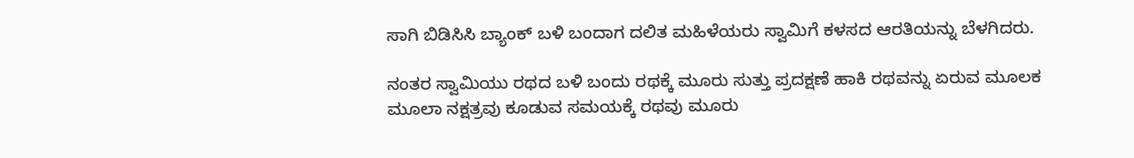ಸಾಗಿ ಬಿಡಿಸಿಸಿ ಬ್ಯಾಂಕ್ ಬಳಿ ಬಂದಾಗ ದಲಿತ ಮಹಿಳೆಯರು ಸ್ವಾಮಿಗೆ ಕಳಸದ ಆರತಿಯನ್ನು ಬೆಳಗಿದರು.

ನಂತರ ಸ್ವಾಮಿಯು ರಥದ ಬಳಿ ಬಂದು ರಥಕ್ಕೆ ಮೂರು ಸುತ್ತು ಪ್ರದಕ್ಷಣೆ ಹಾಕಿ ರಥವನ್ನು ಏರುವ ಮೂಲಕ ಮೂಲಾ ನಕ್ಷತ್ರವು ಕೂಡುವ ಸಮಯಕ್ಕೆ ರಥವು ಮೂರು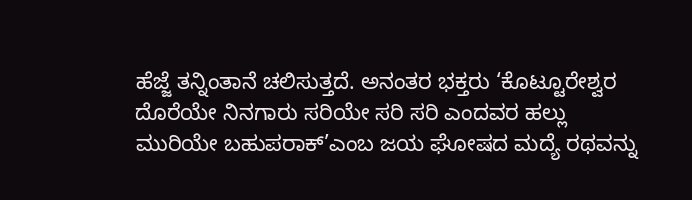ಹೆಜ್ಜೆ ತನ್ನಿಂತಾನೆ ಚಲಿಸುತ್ತದೆ. ಅನಂತರ ಭಕ್ತರು ‘ಕೊಟ್ಟೂರೇಶ್ವರ ದೊರೆಯೇ ನಿನಗಾರು ಸರಿಯೇ ಸರಿ ಸರಿ ಎಂದವರ ಹಲ್ಲು ಮುರಿಯೇ ಬಹುಪರಾಕ್’ಎಂಬ ಜಯ ಘೋಷದ ಮದ್ಯೆ ರಥವನ್ನು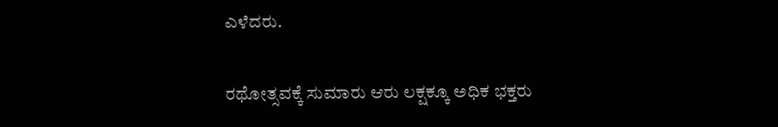ಎಳೆದರು.

ರಥೋತ್ಸವಕ್ಕೆ ಸುಮಾರು ಆರು ಲಕ್ಷಕ್ಕೂ ಅಧಿಕ ಭಕ್ತರು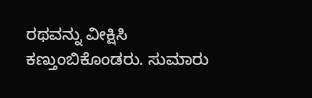ರಥವನ್ನು ವೀಕ್ಷಿಸಿ ಕಣ್ತುಂಬಿಕೊಂಡರು. ಸುಮಾರು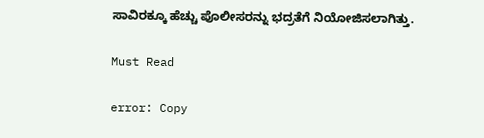ಸಾವಿರಕ್ಕೂ ಹೆಚ್ಚು ಪೊಲೀಸರನ್ನು ಭದ್ರತೆಗೆ ನಿಯೋಜಿಸಲಾಗಿತ್ತು.

Must Read

error: Copy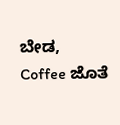ಬೇಡ, Coffee ಜೊತೆ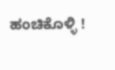ಹಂಚಿಕೊಳ್ಳಿ !